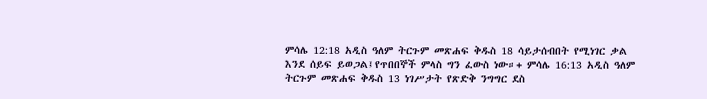ምሳሌ 12:18 አዲስ ዓለም ትርጉም መጽሐፍ ቅዱስ 18 ሳይታሰብበት የሚነገር ቃል እንደ ሰይፍ ይወጋል፤የጥበበኞች ምላስ ግን ፈውስ ነው።+ ምሳሌ 16:13 አዲስ ዓለም ትርጉም መጽሐፍ ቅዱስ 13 ነገሥታት የጽድቅ ንግግር ደስ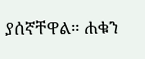ያሰኛቸዋል። ሐቁን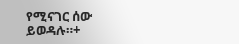የሚናገር ሰው ይወዳሉ።+